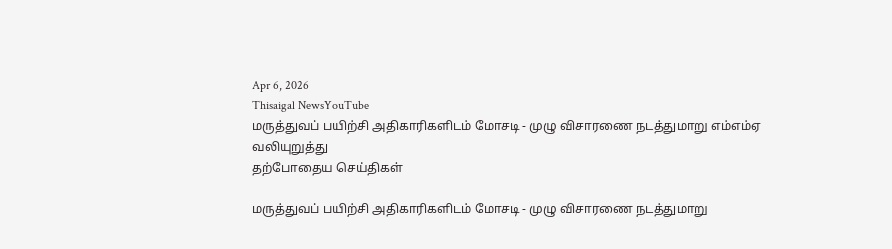Apr 6, 2026
Thisaigal NewsYouTube
மருத்துவப் பயிற்சி அதிகாரிகளிடம் மோசடி - முழு விசாரணை நடத்துமாறு எம்எம்ஏ வலியுறுத்து
தற்போதைய செய்திகள்

மருத்துவப் பயிற்சி அதிகாரிகளிடம் மோசடி - முழு விசாரணை நடத்துமாறு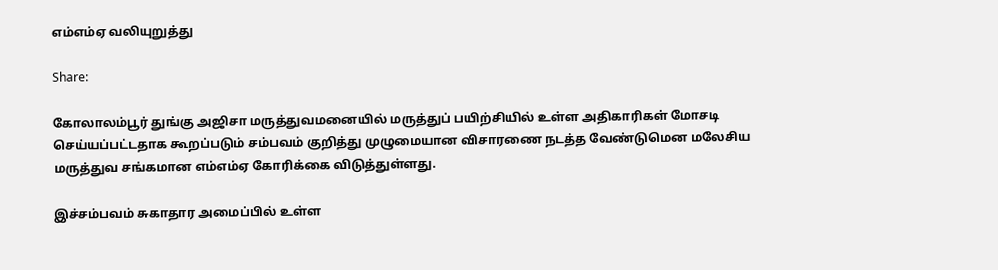எம்எம்ஏ வலியுறுத்து

Share:

கோலாலம்பூர் துங்கு அஜிசா மருத்துவமனையில் மருத்துப் பயிற்சியில் உள்ள அதிகாரிகள் மோசடி செய்யப்பட்டதாக கூறப்படும் சம்பவம் குறித்து முழுமையான விசாரணை நடத்த வேண்டுமென மலேசிய மருத்துவ சங்கமான எம்எம்ஏ கோரிக்கை விடுத்துள்ளது.

இச்சம்பவம் சுகாதார அமைப்பில் உள்ள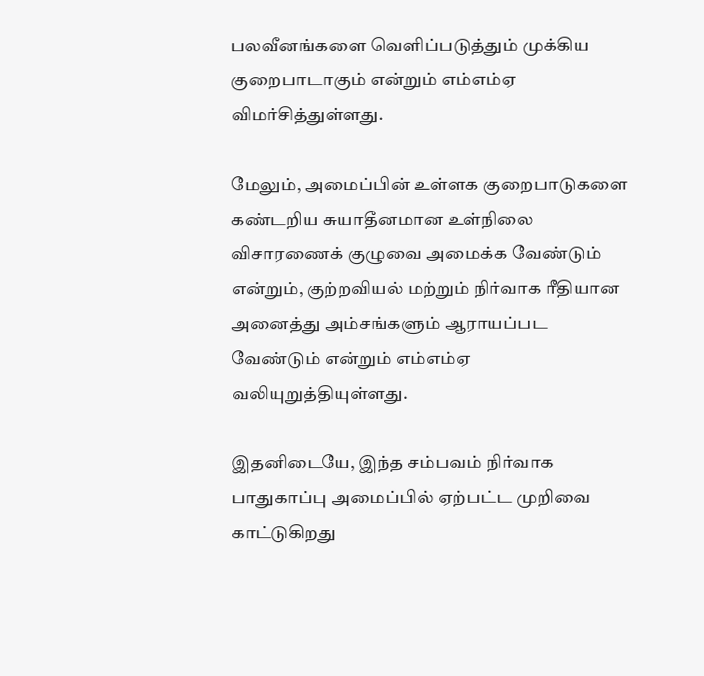பலவீனங்களை வெளிப்படுத்தும் முக்கிய குறைபாடாகும் என்றும் எம்எம்ஏ விமர்சித்துள்ளது.

மேலும், அமைப்பின் உள்ளக குறைபாடுகளை கண்டறிய சுயாதீனமான உள்நிலை விசாரணைக் குழுவை அமைக்க வேண்டும் என்றும், குற்றவியல் மற்றும் நிர்வாக ரீதியான அனைத்து அம்சங்களும் ஆராயப்பட வேண்டும் என்றும் எம்எம்ஏ வலியுறுத்தியுள்ளது.

இதனிடையே, இந்த சம்பவம் நிர்வாக பாதுகாப்பு அமைப்பில் ஏற்பட்ட முறிவை காட்டுகிறது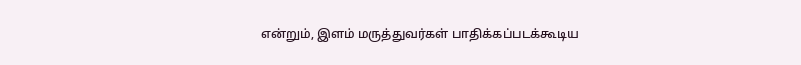என்றும், இளம் மருத்துவர்கள் பாதிக்கப்படக்கூடிய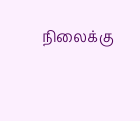நிலைக்கு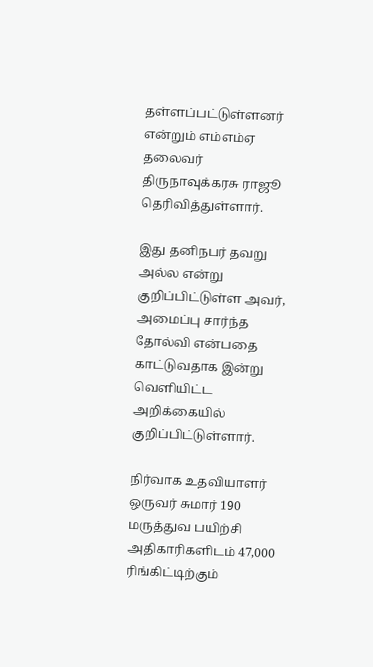தள்ளப்பட்டுள்ளனர் என்றும் எம்எம்ஏ தலைவர் திருநாவுக்கரசு ராஜூ தெரிவித்துள்ளார்.

இது தனிநபர் தவறு அல்ல என்று குறிப்பிட்டுள்ள அவர், அமைப்பு சார்ந்த தோல்வி என்பதை காட்டுவதாக இன்று வெளியிட்ட அறிக்கையில் குறிப்பிட்டுள்ளார்.

நிர்வாக உதவியாளர் ஒருவர் சுமார் 190 மருத்துவ பயிற்சி அதிகாரிகளிடம் 47,000 ரிங்கிட்டிற்கும்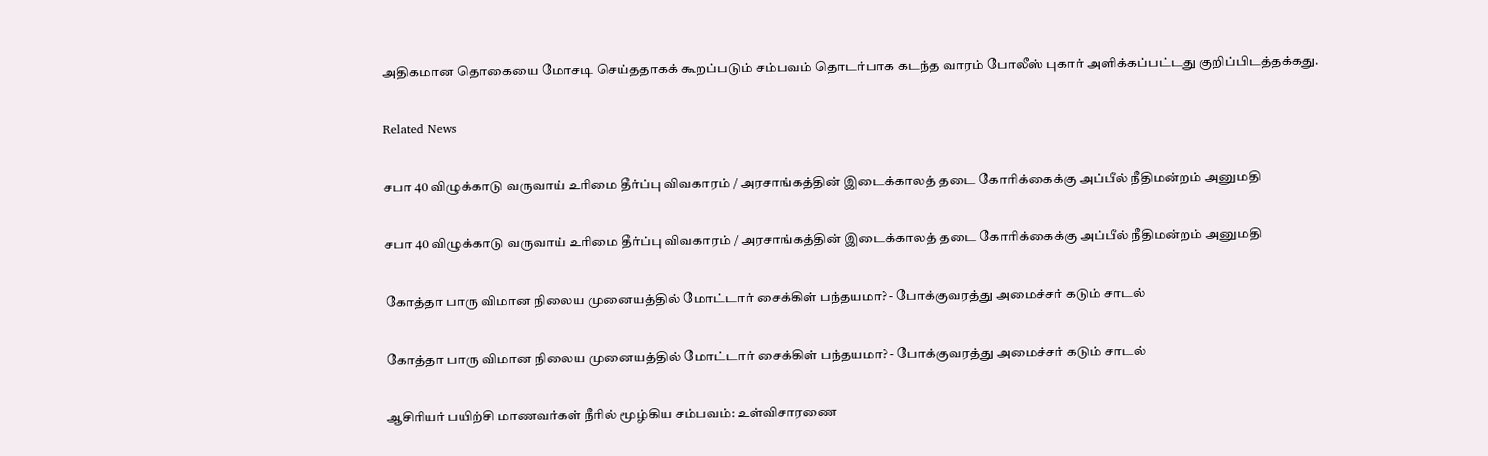அதிகமான தொகையை மோசடி செய்ததாகக் கூறப்படும் சம்பவம் தொடர்பாக கடந்த வாரம் போலீஸ் புகார் அளிக்கப்பட்டது குறிப்பிடத்தக்கது.

Related News

சபா 40 விழுக்காடு வருவாய் உரிமை தீர்ப்பு விவகாரம் / அரசாங்கத்தின் இடைக்காலத் தடை கோரிக்கைக்கு அப்பீல் நீதிமன்றம் அனுமதி

சபா 40 விழுக்காடு வருவாய் உரிமை தீர்ப்பு விவகாரம் / அரசாங்கத்தின் இடைக்காலத் தடை கோரிக்கைக்கு அப்பீல் நீதிமன்றம் அனுமதி

கோத்தா பாரு விமான நிலைய முனையத்தில் மோட்டார் சைக்கிள் பந்தயமா? - போக்குவரத்து அமைச்சர் கடும் சாடல்

கோத்தா பாரு விமான நிலைய முனையத்தில் மோட்டார் சைக்கிள் பந்தயமா? - போக்குவரத்து அமைச்சர் கடும் சாடல்

ஆசிரியர் பயிற்சி மாணவர்கள் நீரில் மூழ்கிய சம்பவம்: உள்விசாரணை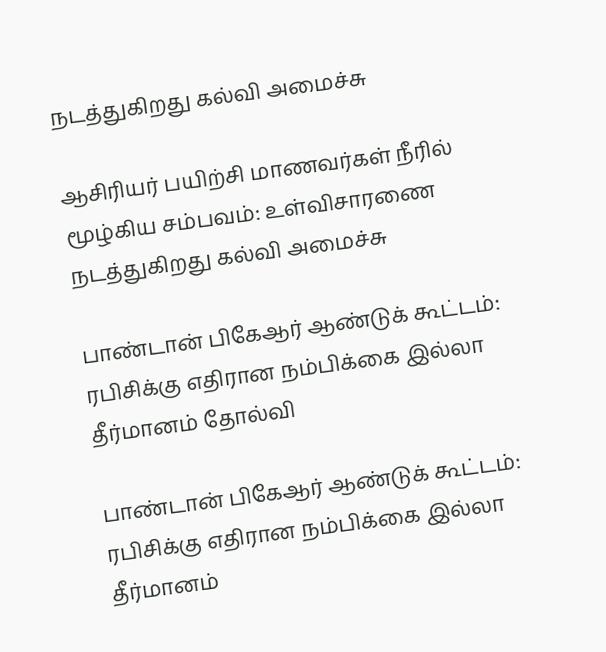நடத்துகிறது கல்வி அமைச்சு

ஆசிரியர் பயிற்சி மாணவர்கள் நீரில் மூழ்கிய சம்பவம்: உள்விசாரணை நடத்துகிறது கல்வி அமைச்சு

பாண்டான் பிகேஆர் ஆண்டுக் கூட்டம்: ரபிசிக்கு எதிரான நம்பிக்கை இல்லா தீர்மானம் தோல்வி

பாண்டான் பிகேஆர் ஆண்டுக் கூட்டம்: ரபிசிக்கு எதிரான நம்பிக்கை இல்லா தீர்மானம்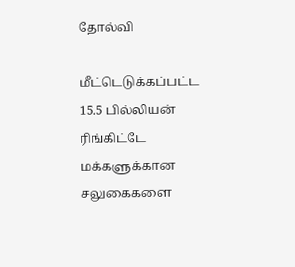தோல்வி

மீட்டெடுக்கப்பட்ட 15.5 பில்லியன் ரிங்கிட்டே மக்களுக்கான சலுகைகளை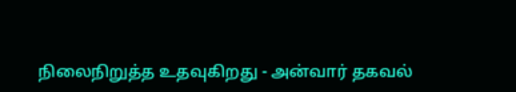நிலைநிறுத்த உதவுகிறது - அன்வார் தகவல்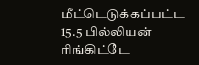மீட்டெடுக்கப்பட்ட 15.5 பில்லியன் ரிங்கிட்டே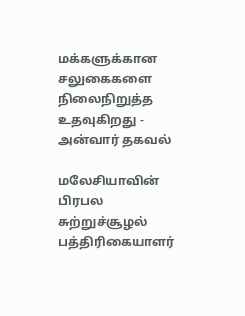மக்களுக்கான சலுகைகளை நிலைநிறுத்த உதவுகிறது - அன்வார் தகவல்

மலேசியாவின் பிரபல சுற்றுச்சூழல் பத்திரிகையாளர்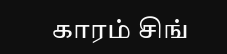காரம் சிங்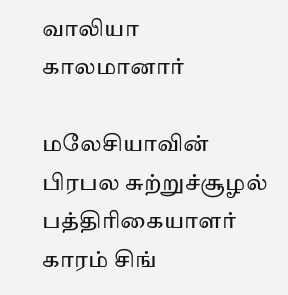வாலியா காலமானார்

மலேசியாவின் பிரபல சுற்றுச்சூழல் பத்திரிகையாளர் காரம் சிங்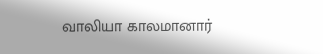வாலியா காலமானார்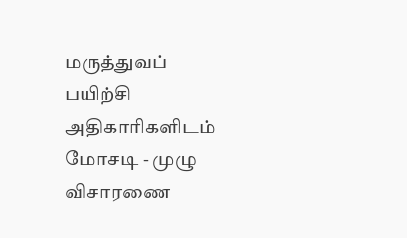மருத்துவப் பயிற்சி அதிகாரிகளிடம் மோசடி - முழு விசாரணை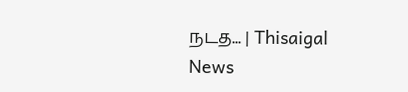நடத... | Thisaigal News